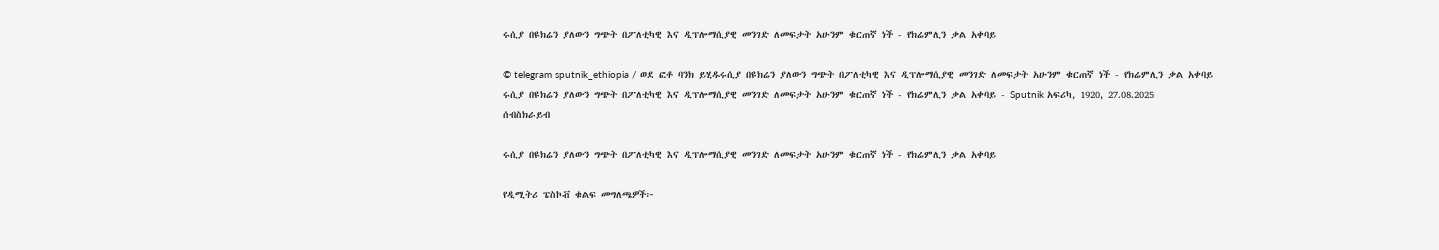ሩሲያ በዩክሬን ያለውን ግጭት በፖለቲካዊ እና ዲፕሎማሲያዊ መንገድ ለመፍታት አሁንም ቁርጠኛ ነች - የክሬምሊን ቃል አቀባይ

© telegram sputnik_ethiopia / ወደ ፎቶ ባንክ ይሂዱሩሲያ በዩክሬን ያለውን ግጭት በፖለቲካዊ እና ዲፕሎማሲያዊ መንገድ ለመፍታት አሁንም ቁርጠኛ ነች - የክሬምሊን ቃል አቀባይ
ሩሲያ በዩክሬን ያለውን ግጭት በፖለቲካዊ እና ዲፕሎማሲያዊ መንገድ ለመፍታት አሁንም ቁርጠኛ ነች - የክሬምሊን ቃል አቀባይ - Sputnik አፍሪካ, 1920, 27.08.2025
ሰብስክራይብ

ሩሲያ በዩክሬን ያለውን ግጭት በፖለቲካዊ እና ዲፕሎማሲያዊ መንገድ ለመፍታት አሁንም ቁርጠኛ ነች - የክሬምሊን ቃል አቀባይ

የዲሚትሪ ፔስኮቭ ቁልፍ መግለጫዎች፦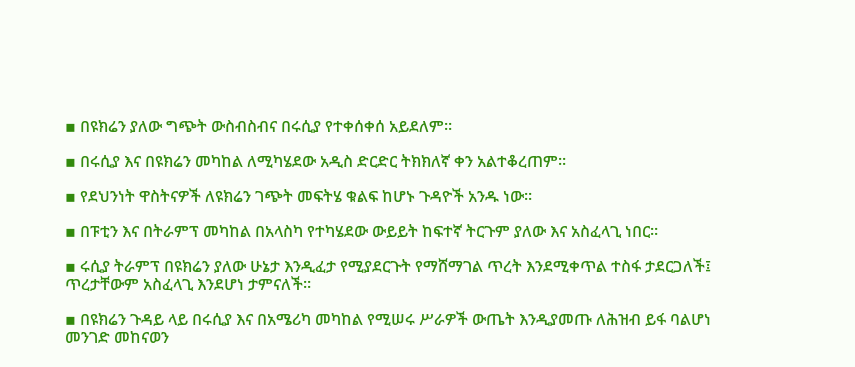▪ በዩክሬን ያለው ግጭት ውስብስብና በሩሲያ የተቀሰቀሰ አይደለም።

▪ በሩሲያ እና በዩክሬን መካከል ለሚካሄደው አዲስ ድርድር ትክክለኛ ቀን አልተቆረጠም።

▪ የደህንነት ዋስትናዎች ለዩክሬን ገጭት መፍትሄ ቁልፍ ከሆኑ ጉዳዮች አንዱ ነው።

▪ በፑቲን እና በትራምፕ መካከል በአላስካ የተካሄደው ውይይት ከፍተኛ ትርጉም ያለው እና አስፈላጊ ነበር።

▪ ሩሲያ ትራምፕ በዩክሬን ያለው ሁኔታ እንዲፈታ የሚያደርጉት የማሸማገል ጥረት እንደሚቀጥል ተስፋ ታደርጋለች፤ ጥረታቸውም አስፈላጊ እንደሆነ ታምናለች።

▪ በዩክሬን ጉዳይ ላይ በሩሲያ እና በአሜሪካ መካከል የሚሠሩ ሥራዎች ውጤት እንዲያመጡ ለሕዝብ ይፋ ባልሆነ መንገድ መከናወን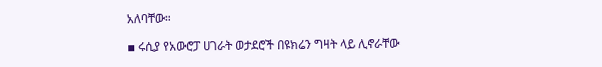አለባቸው።

▪ ሩሲያ የአውሮፓ ሀገራት ወታደሮች በዩክሬን ግዛት ላይ ሊኖራቸው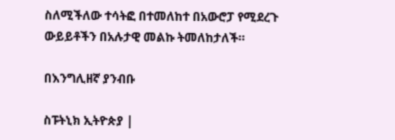ስለሚችለው ተሳትፎ በተመለከተ በአውሮፓ የሚደረጉ ውይይቶችን በአሉታዊ መልኩ ትመለከታለች።

በእንግሊዘኛ ያንብቡ

ስፑትኒክ ኢትዮጵያ |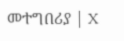መተግበሪያ | X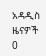አዳዲስ ዜናዎች
0